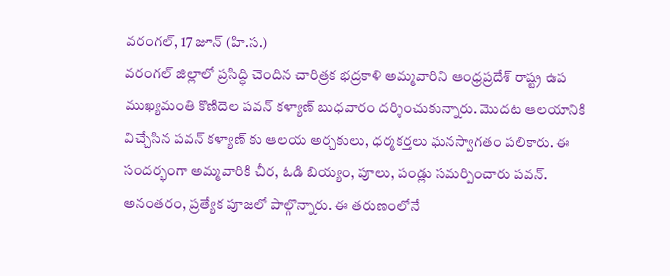వరంగల్, 17 జూన్ (హి.స.)
వరంగల్ జిల్లాలో ప్రసిద్ధి చెందిన చారిత్రక భద్రకాళి అమ్మవారిని ఆంధ్రప్రదేశ్ రాష్ట్ర ఉప ముఖ్యమంతి కొణిదెల పవన్ కళ్యాణ్ బుధవారం దర్శించుకున్నారు. మొదట ఆలయానికి విచ్చేసిన పవన్ కళ్యాణ్ కు ఆలయ అర్చకులు, ధర్మకర్తలు ఘనస్వాగతం పలికారు. ఈ సందర్భంగా అమ్మవారికి చీర, ఓడి బియ్యం, పూలు, పండ్లు సమర్పించారు పవన్. అనంతరం, ప్రత్యేక పూజలో పాల్గొన్నారు. ఈ తరుణంలోనే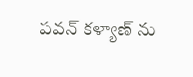పవన్ కళ్యాణ్ ను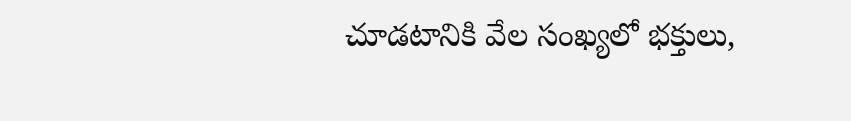చూడటానికి వేల సంఖ్యలో భక్తులు,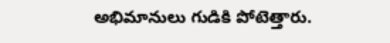అభిమానులు గుడికి పోటెత్తారు.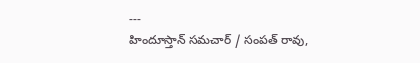---
హిందూస్తాన్ సమచార్ / సంపత్ రావు,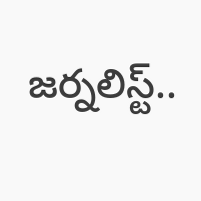జర్నలిస్ట్..